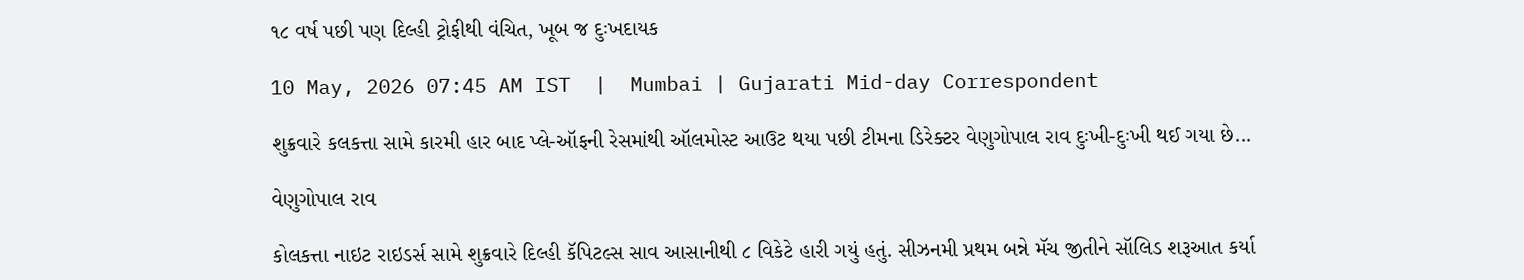૧૮ વર્ષ પછી પણ દિલ્હી ટ્રોફીથી વંચિત, ખૂબ જ દુઃખદાયક

10 May, 2026 07:45 AM IST  |  Mumbai | Gujarati Mid-day Correspondent

શુક્રવારે કલકત્તા સામે કારમી હાર બાદ પ્લે-ઑફની રેસમાંથી ઑલમોસ્ટ આઉટ થયા પછી ટીમના ડિરેક્ટર વેણુગોપાલ રાવ દુઃખી-દુઃખી થઈ ગયા છે...

વેણુગોપાલ રાવ

કોલકત્તા નાઇટ રાઇડર્સ સામે શુક્રવારે દિલ્હી કૅપિટલ્સ સાવ આસાનીથી ૮ વિકેટે હારી ગયું હતું. સીઝનમી પ્રથમ બન્ને મૅચ જીતીને સૉલિડ શરૂઆત કર્યા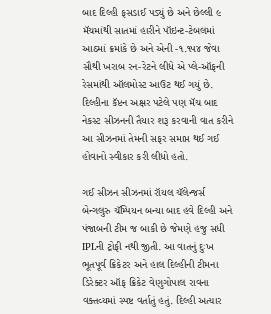બાદ દિલ્હી ફસડાઈ પડ્યું છે અને છેલ્લી ૯ મૅચમાંથી સાતમાં હારીને પૉઇન્ટ-ટેબલમાં આઠમાં ક્રમાંકે છે અને એની -૧.૧૫૪ જેવા સૌથી ખરાબ રન-રેટને લીધે એ પ્લે-ઑફની રેસમાંથી ઑલમોસ્ટ આઉટ થઈ ગયું છે. દિલ્હીના કૅપ્ટન અક્ષર પટેલે પણ મૅચ બાદ નેકસ્ટ સીઝનની તૈયાર શરૂ કરવાની વાત કરીને આ સીઝનમાં તેમની સફર સમાપ્ત થઈ ગઈ હોવાનો સ્વીકાર કરી લીધો હતો.

ગઈ સીઝન સીઝનમાં રૉયલ ચૅલેન્જર્સ બેન્ગલુરુ ચૅમ્પિયન બન્યા બાદ હવે દિલ્હી અને પંજાબની ટીમ જ બાકી છે જેમણે હજુ સધી IPLની ટ્રોફી નથી જીતી. આ વાતનું દુઃખ ભૂતપૂર્વ ક્રિકેટર અને હાલ દિલ્હીની ટીમના ડિરેક્ટર ઑફ ક્રિકેટ વેણુગોપાલ રાવના વક્તવ્યમાં સ્પષ્ટ વર્તાતું હતું. દિલ્હી અત્યાર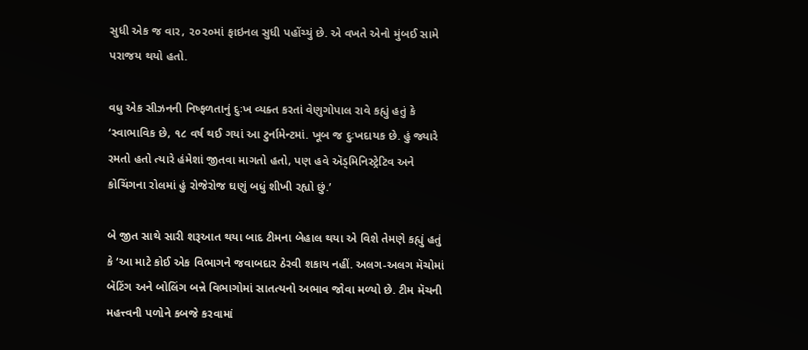સુધી એક જ વાર, ૨૦૨૦માં ફાઇનલ સુધી પહોંચ્યું છે. એ વખતે એનો મુંબઈ સામે પરાજય થયો હતો.

વધુ એક સીઝનની નિષ્ફળતાનું દુઃખ વ્યક્ત કરતાં વેણુગોપાલ રાવે કહ્યું હતું કે ‘સ્વાભાવિક છે, ૧૮ વર્ષ થઈ ગયાં આ ટુર્નામેન્ટમાં. ખૂબ જ દુઃખદાયક છે. હું જ્યારે રમતો હતો ત્યારે હંમેશાં જીતવા માગતો હતો, પણ હવે ઍડ્મિનિસ્ટ્રેટિવ અને કોચિંગના રોલમાં હું રોજેરોજ ઘણું બધું શીખી રહ્યો છું.’

બે જીત સાથે સારી શરૂઆત થયા બાદ ટીમના બેહાલ થયા એ વિશે તેમણે કહ્યું હતું કે ‘આ માટે કોઈ એક વિભાગને જવાબદાર ઠેરવી શકાય નહીં. અલગ-અલગ મૅચોમાં બૅટિંગ અને બોલિંગ બન્ને વિભાગોમાં સાતત્યનો અભાવ જોવા મળ્યો છે. ટીમ મૅચની મહત્ત્વની પળોને કબજે કરવામાં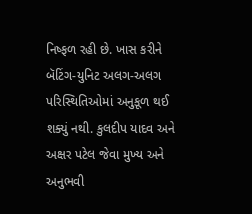નિષ્ફળ રહી છે. ખાસ કરીને બૅટિંગ-યુનિટ અલગ-અલગ પરિસ્થિતિઓમાં અનુકૂળ થઈ શક્યું નથી. કુલદીપ યાદવ અને અક્ષર પટેલ જેવા મુખ્ય અને અનુભવી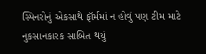સ્પિનરોનું એકસાથે ફૉર્મમાં ન હોવું પણ ટીમ માટે નુકસાનકારક સાબિત થયું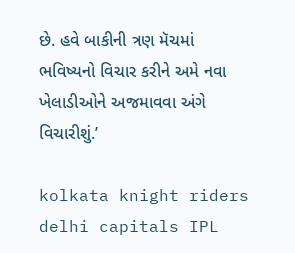છે. હવે બાકીની ત્રણ મૅચમાં ભવિષ્યનો વિચાર કરીને અમે નવા ખેલાડીઓને અજમાવવા અંગે વિચારીશું.’

kolkata knight riders delhi capitals IPL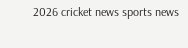2026 cricket news sports news